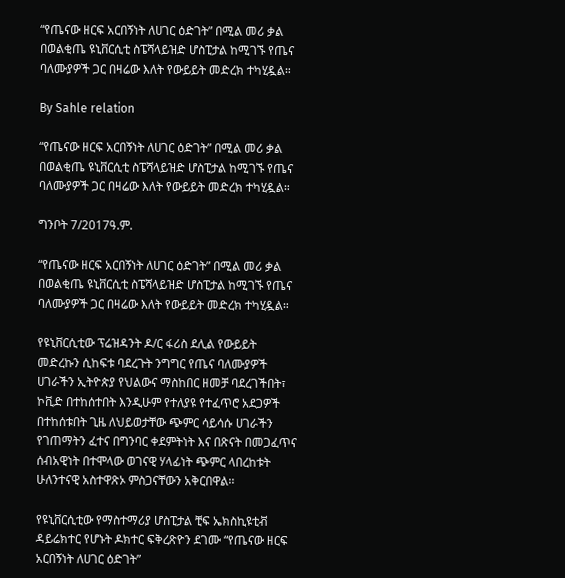“የጤናው ዘርፍ አርበኝነት ለሀገር ዕድገት” በሚል መሪ ቃል በወልቂጤ ዩኒቨርሲቲ ስፔሻላይዝድ ሆስፒታል ከሚገኙ የጤና ባለሙያዎች ጋር በዛሬው እለት የውይይት መድረክ ተካሂዷል።

By Sahle relation

“የጤናው ዘርፍ አርበኝነት ለሀገር ዕድገት” በሚል መሪ ቃል በወልቂጤ ዩኒቨርሲቲ ስፔሻላይዝድ ሆስፒታል ከሚገኙ የጤና ባለሙያዎች ጋር በዛሬው እለት የውይይት መድረክ ተካሂዷል።

ግንቦት 7/2017ዓ.ም.

“የጤናው ዘርፍ አርበኝነት ለሀገር ዕድገት” በሚል መሪ ቃል በወልቂጤ ዩኒቨርሲቲ ስፔሻላይዝድ ሆስፒታል ከሚገኙ የጤና ባለሙያዎች ጋር በዛሬው እለት የውይይት መድረክ ተካሂዷል።

የዩኒቨርሲቲው ፕሬዝዳንት ዶ/ር ፋሪስ ደሊል የውይይት መድረኩን ሲከፍቱ ባደረጉት ንግግር የጤና ባለሙያዎች ሀገራችን ኢትዮጵያ የህልውና ማስከበር ዘመቻ ባደረገችበት፣ ኮቪድ በተከሰተበት እንዲሁም የተለያዩ የተፈጥሮ አደጋዎች በተከሰቱበት ጊዜ ለህይወታቸው ጭምር ሳይሳሱ ሀገራችን የገጠማትን ፈተና በግንባር ቀደምትነት እና በጽናት በመጋፈጥና ሰብአዊነት በተሞላው ወገናዊ ሃላፊነት ጭምር ላበረከቱት ሁለንተናዊ አስተዋጽኦ ምስጋናቸውን አቅርበዋል፡፡

የዩኒቨርሲቲው የማስተማሪያ ሆስፒታል ቺፍ ኤክስኪዩቲቭ ዳይሬክተር የሆኑት ዶክተር ፍቅረጽዮን ደገሙ “የጤናው ዘርፍ አርበኝነት ለሀገር ዕድገት”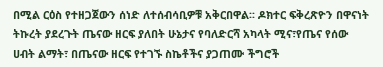በሚል ርዕስ የተዘጋጀውን ሰነድ ለተሰብሳቢዎቹ አቅርበዋል፡፡ ዶክተር ፍቅረጽዮን በዋናነት ትኩረት ያደረጉት ጤናው ዘርፍ ያለበት ሁኔታና የባለድርሻ አካላት ሚና፣የጤና የሰው ሀብት ልማት፣ በጤናው ዘርፍ የተገኙ ስኬቶችና ያጋጠሙ ችግሮች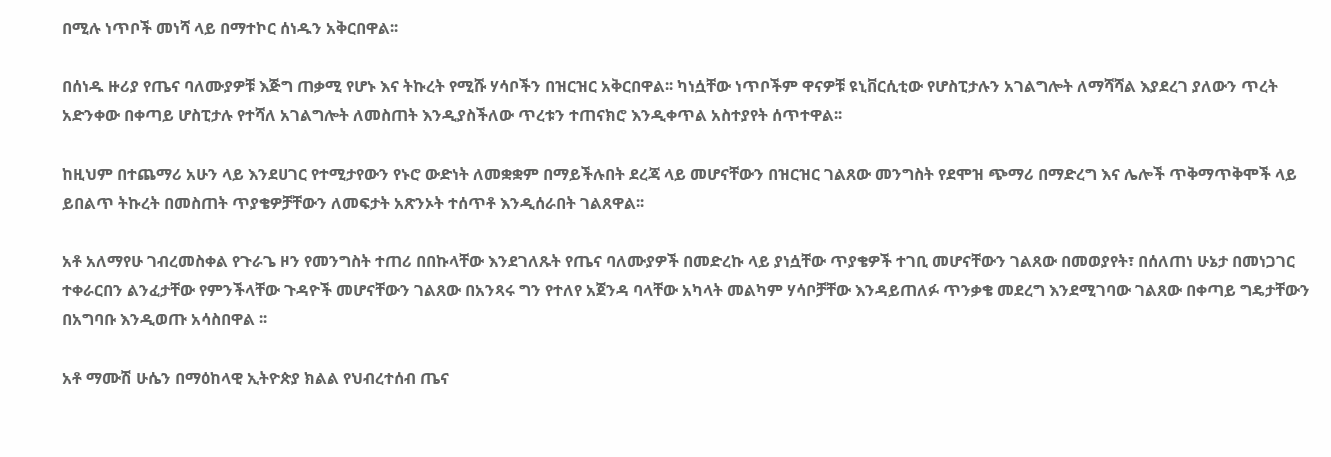በሚሉ ነጥቦች መነሻ ላይ በማተኮር ሰነዱን አቅርበዋል፡፡

በሰነዱ ዙሪያ የጤና ባለሙያዎቹ እጅግ ጠቃሚ የሆኑ እና ትኩረት የሚሹ ሃሳቦችን በዝርዝር አቅርበዋል፡፡ ካነሷቸው ነጥቦችም ዋናዎቹ ዩኒቨርሲቲው የሆስፒታሉን አገልግሎት ለማሻሻል እያደረገ ያለውን ጥረት አድንቀው በቀጣይ ሆስፒታሉ የተሻለ አገልግሎት ለመስጠት እንዲያስችለው ጥረቱን ተጠናክሮ እንዲቀጥል አስተያየት ሰጥተዋል፡፡

ከዚህም በተጨማሪ አሁን ላይ እንደሀገር የተሚታየውን የኑሮ ውድነት ለመቋቋም በማይችሉበት ደረጃ ላይ መሆናቸውን በዝርዝር ገልጸው መንግስት የደሞዝ ጭማሪ በማድረግ እና ሌሎች ጥቅማጥቅሞች ላይ ይበልጥ ትኩረት በመስጠት ጥያቄዎቻቸውን ለመፍታት አጽንኦት ተሰጥቶ እንዲሰራበት ገልጸዋል፡፡

አቶ አለማየሁ ገብረመስቀል የጉራጌ ዞን የመንግስት ተጠሪ በበኩላቸው እንደገለጹት የጤና ባለሙያዎች በመድረኩ ላይ ያነሷቸው ጥያቄዎች ተገቢ መሆናቸውን ገልጸው በመወያየት፣ በሰለጠነ ሁኔታ በመነጋገር ተቀራርበን ልንፈታቸው የምንችላቸው ጉዳዮች መሆናቸውን ገልጸው በአንጻሩ ግን የተለየ አጀንዳ ባላቸው አካላት መልካም ሃሳቦቻቸው እንዳይጠለፉ ጥንቃቄ መደረግ እንደሚገባው ገልጸው በቀጣይ ግዴታቸውን በአግባቡ እንዲወጡ አሳስበዋል ፡፡

አቶ ማሙሽ ሁሴን በማዕከላዊ ኢትዮጵያ ክልል የህብረተሰብ ጤና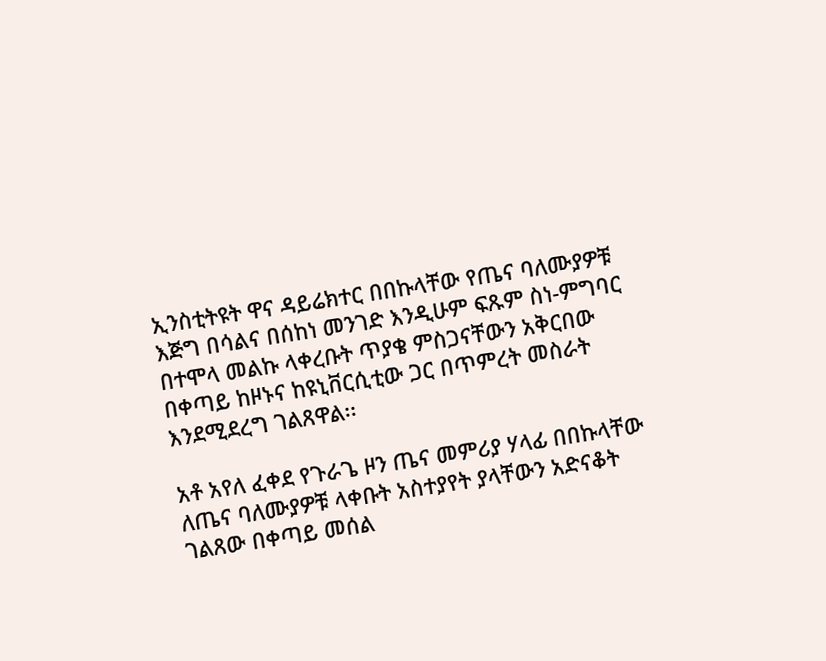ኢንስቲትዩት ዋና ዳይሬክተር በበኩላቸው የጤና ባለሙያዎቹ እጅግ በሳልና በሰከነ መንገድ እንዲሁም ፍጹም ስነ-ምግባር በተሞላ መልኩ ላቀረቡት ጥያቄ ምስጋናቸውን አቅርበው በቀጣይ ከዞኑና ከዩኒቨርሲቲው ጋር በጥምረት መስራት እንደሚደረግ ገልጸዋል፡፡

አቶ አየለ ፈቀደ የጉራጌ ዞን ጤና መምሪያ ሃላፊ በበኩላቸው ለጤና ባለሙያዎቹ ላቀቡት አስተያየት ያላቸውን አድናቆት ገልጸው በቀጣይ መሰል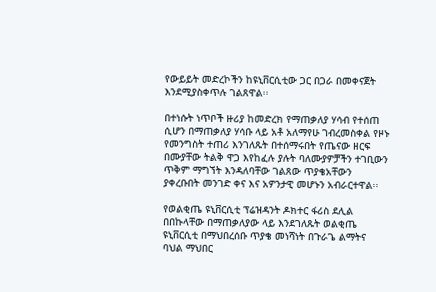የውይይት መድረኮችን ከዩኒቨርሲቲው ጋር በጋራ በመቀናጀት እንደሚያስቀጥሉ ገልጸዋል፡፡

በተነሱት ነጥቦች ዙሪያ ከመድረክ የማጠቃለያ ሃሳብ የተሰጠ ሲሆን በማጠቃለያ ሃሳቡ ላይ አቶ አለማየሁ ገብረመስቀል የዞኑ የመንግስት ተጠሪ እንገለጹት በተሰማሩበት የጤናው ዘርፍ በሙያቸው ትልቅ ዋጋ እየከፈሉ ያሉት ባለሙያዎቻችን ተገቢውን ጥቅም ማግኘት እንዳለባቸው ገልጸው ጥያቄአቸውን ያቀረቡበት መንገድ ቀና እና አዎንታዊ መሆኑን አብራርተዋል፡፡

የወልቂጤ ዩኒቨርሲቲ ፕሬዝዳንት ዶክተር ፋሪስ ደሊል በበኩላቸው በማጠቃለያው ላይ እንደገለጹት ወልቂጤ ዩኒቨርሲቲ በማህበረሰቡ ጥያቄ መነሻነት በጉራጌ ልማትና ባህል ማህበር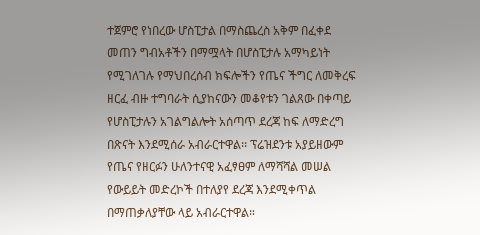ተጀምሮ የነበረው ሆስፒታል በማስጨረስ አቅም በፈቀደ መጠን ግብአቶችን በማሟላት በሆስፒታሉ አማካይነት የሚገለገሉ የማህበረሰብ ክፍሎችን የጤና ችግር ለመቅረፍ ዘርፈ ብዙ ተግባራት ሲያከናውን መቆየቱን ገልጸው በቀጣይ የሆስፒታሉን አገልግልሎት አሰጣጥ ደረጃ ከፍ ለማድረግ በጽናት እንደሚሰራ አብራርተዋል፡፡ ፕሬዝደንቱ አያይዘውም የጤና የዘርፉን ሁለንተናዊ አፈፃፀም ለማሻሻል መሠል የውይይት መድረኮች በተለያየ ደረጃ እንደሚቀጥል በማጠቃለያቸው ላይ አብራርተዋል።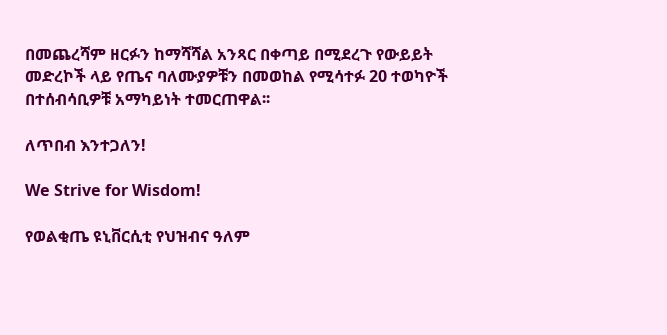በመጨረሻም ዘርፉን ከማሻሻል አንጻር በቀጣይ በሚደረጉ የውይይት መድረኮች ላይ የጤና ባለሙያዎቹን በመወከል የሚሳተፉ 20 ተወካዮች በተሰብሳቢዎቹ አማካይነት ተመርጠዋል፡፡

ለጥበብ እንተጋለን!

We Strive for Wisdom!

የወልቂጤ ዩኒቨርሲቲ የህዝብና ዓለም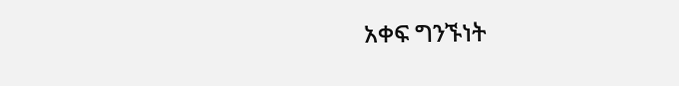አቀፍ ግንኙነት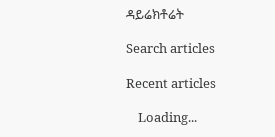ዳይሬክቶሬት

Search articles

Recent articles

    Loading...